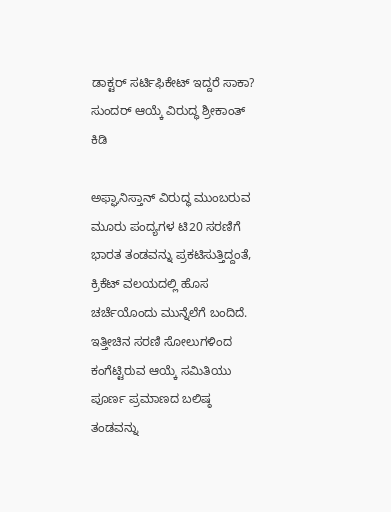ಡಾಕ್ಟರ್ ಸರ್ಟಿಫಿಕೇಟ್ ಇದ್ದರೆ ಸಾಕಾ? ಸುಂದರ್ ಆಯ್ಕೆ ವಿರುದ್ಧ ಶ್ರೀಕಾಂತ್ ಕಿಡಿ

ಅಫ್ಘಾನಿಸ್ತಾನ್ ವಿರುದ್ಧ ಮುಂಬರುವ ಮೂರು ಪಂದ್ಯಗಳ ಟಿ20 ಸರಣಿಗೆ ಭಾರತ ತಂಡವನ್ನು ಪ್ರಕಟಿಸುತ್ತಿದ್ದಂತೆ, ಕ್ರಿಕೆಟ್ ವಲಯದಲ್ಲಿ ಹೊಸ ಚರ್ಚೆಯೊಂದು ಮುನ್ನೆಲೆಗೆ ಬಂದಿದೆ. ಇತ್ತೀಚಿನ ಸರಣಿ ಸೋಲುಗಳಿಂದ ಕಂಗೆಟ್ಟಿರುವ ಆಯ್ಕೆ ಸಮಿತಿಯು ಪೂರ್ಣ ಪ್ರಮಾಣದ ಬಲಿಷ್ಠ ತಂಡವನ್ನು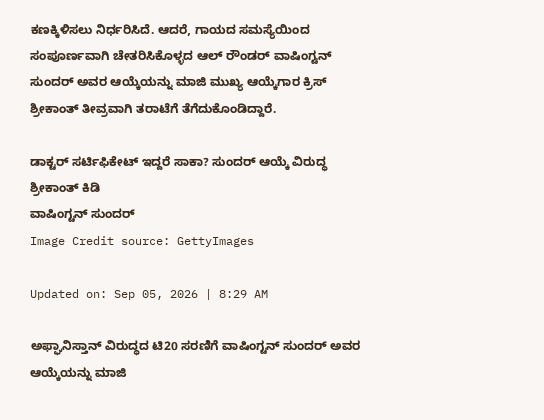ಕಣಕ್ಕಿಳಿಸಲು ನಿರ್ಧರಿಸಿದೆ. ಆದರೆ, ಗಾಯದ ಸಮಸ್ಯೆಯಿಂದ ಸಂಪೂರ್ಣವಾಗಿ ಚೇತರಿಸಿಕೊಳ್ಳದ ಆಲ್ ರೌಂಡರ್ ವಾಷಿಂಗ್ಟನ್ ಸುಂದರ್ ಅವರ ಆಯ್ಕೆಯನ್ನು ಮಾಜಿ ಮುಖ್ಯ ಆಯ್ಕೆಗಾರ ಕ್ರಿಸ್ ಶ್ರೀಕಾಂತ್ ತೀವ್ರವಾಗಿ ತರಾಟೆಗೆ ತೆಗೆದುಕೊಂಡಿದ್ದಾರೆ.

ಡಾಕ್ಟರ್ ಸರ್ಟಿಫಿಕೇಟ್ ಇದ್ದರೆ ಸಾಕಾ? ಸುಂದರ್ ಆಯ್ಕೆ ವಿರುದ್ಧ ಶ್ರೀಕಾಂತ್ ಕಿಡಿ
ವಾಷಿಂಗ್ಟನ್ ಸುಂದರ್
Image Credit source: GettyImages

Updated on: Sep 05, 2026 | 8:29 AM

ಅಫ್ಘಾನಿಸ್ತಾನ್ ವಿರುದ್ಧದ ಟಿ20 ಸರಣಿಗೆ ವಾಷಿಂಗ್ಟನ್ ಸುಂದರ್ ಅವರ ಆಯ್ಕೆಯನ್ನು ಮಾಜಿ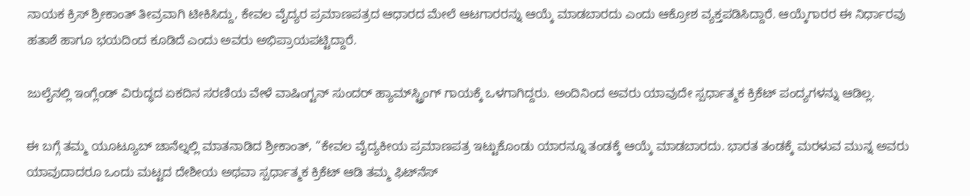ನಾಯಕ ಕ್ರಿಸ್ ಶ್ರೀಕಾಂತ್ ತೀವ್ರವಾಗಿ ಟೀಕಿಸಿದ್ದು, ಕೇವಲ ವೈದ್ಯರ ಪ್ರಮಾಣಪತ್ರದ ಆಧಾರದ ಮೇಲೆ ಆಟಗಾರರನ್ನು ಆಯ್ಕೆ ಮಾಡಬಾರದು ಎಂದು ಆಕ್ರೋಶ ವ್ಯಕ್ತಪಡಿಸಿದ್ದಾರೆ. ಆಯ್ಕೆಗಾರರ ಈ ನಿರ್ಧಾರವು ಹತಾಶೆ ಹಾಗೂ ಭಯದಿಂದ ಕೂಡಿದೆ ಎಂದು ಅವರು ಅಭಿಪ್ರಾಯಪಟ್ಟಿದ್ದಾರೆ.

ಜುಲೈನಲ್ಲಿ ಇಂಗ್ಲೆಂಡ್ ವಿರುದ್ಧದ ಏಕದಿನ ಸರಣಿಯ ವೇಳೆ ವಾಷಿಂಗ್ಟನ್ ಸುಂದರ್ ಹ್ಯಾಮ್‌ಸ್ಟ್ರಿಂಗ್ ಗಾಯಕ್ಕೆ ಒಳಗಾಗಿದ್ದರು. ಅಂದಿನಿಂದ ಅವರು ಯಾವುದೇ ಸ್ಪರ್ಧಾತ್ಮಕ ಕ್ರಿಕೆಟ್ ಪಂದ್ಯಗಳನ್ನು ಆಡಿಲ್ಲ.

ಈ ಬಗ್ಗೆ ತಮ್ಮ ಯೂಟ್ಯೂಬ್ ಚಾನೆಲ್ನಲ್ಲಿ ಮಾತನಾಡಿದ ಶ್ರೀಕಾಂತ್, “ಕೇವಲ ವೈದ್ಯಕೀಯ ಪ್ರಮಾಣಪತ್ರ ಇಟ್ಟುಕೊಂಡು ಯಾರನ್ನೂ ತಂಡಕ್ಕೆ ಆಯ್ಕೆ ಮಾಡಬಾರದು. ಭಾರತ ತಂಡಕ್ಕೆ ಮರಳುವ ಮುನ್ನ ಅವರು ಯಾವುದಾದರೂ ಒಂದು ಮಟ್ಟದ ದೇಶೀಯ ಅಥವಾ ಸ್ಪರ್ಧಾತ್ಮಕ ಕ್ರಿಕೆಟ್ ಆಡಿ ತಮ್ಮ ಫಿಟ್‌ನೆಸ್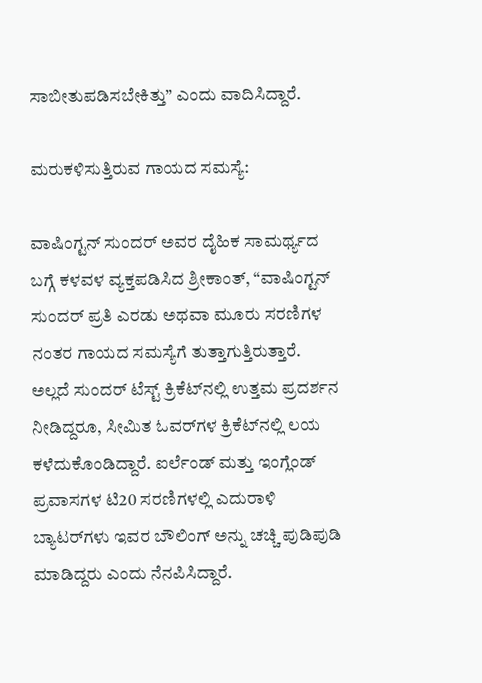ಸಾಬೀತುಪಡಿಸಬೇಕಿತ್ತು” ಎಂದು ವಾದಿಸಿದ್ದಾರೆ.

ಮರುಕಳಿಸುತ್ತಿರುವ ಗಾಯದ ಸಮಸ್ಯೆ:

ವಾಷಿಂಗ್ಟನ್ ಸುಂದರ್ ಅವರ ದೈಹಿಕ ಸಾಮರ್ಥ್ಯದ ಬಗ್ಗೆ ಕಳವಳ ವ್ಯಕ್ತಪಡಿಸಿದ ಶ್ರೀಕಾಂತ್, “ವಾಷಿಂಗ್ಟನ್ ಸುಂದರ್ ಪ್ರತಿ ಎರಡು ಅಥವಾ ಮೂರು ಸರಣಿಗಳ ನಂತರ ಗಾಯದ ಸಮಸ್ಯೆಗೆ ತುತ್ತಾಗುತ್ತಿರುತ್ತಾರೆ. ಅಲ್ಲದೆ ಸುಂದರ್ ಟೆಸ್ಟ್ ಕ್ರಿಕೆಟ್‌ನಲ್ಲಿ ಉತ್ತಮ ಪ್ರದರ್ಶನ ನೀಡಿದ್ದರೂ, ಸೀಮಿತ ಓವರ್‌ಗಳ ಕ್ರಿಕೆಟ್‌ನಲ್ಲಿ ಲಯ ಕಳೆದುಕೊಂಡಿದ್ದಾರೆ. ಐರ್ಲೆಂಡ್ ಮತ್ತು ಇಂಗ್ಲೆಂಡ್ ಪ್ರವಾಸಗಳ ಟಿ20 ಸರಣಿಗಳಲ್ಲಿ ಎದುರಾಳಿ ಬ್ಯಾಟರ್‌ಗಳು ಇವರ ಬೌಲಿಂಗ್ ಅನ್ನು ಚಚ್ಚಿ ಪುಡಿಪುಡಿ ಮಾಡಿದ್ದರು ಎಂದು ನೆನಪಿಸಿದ್ದಾರೆ.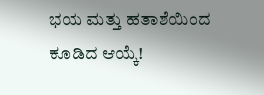ಭಯ ಮತ್ತು ಹತಾಶೆಯಿಂದ ಕೂಡಿದ ಆಯ್ಕೆ!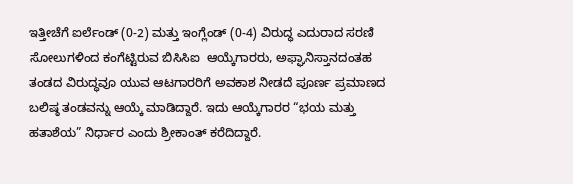ಇತ್ತೀಚೆಗೆ ಐರ್ಲೆಂಡ್ (0-2) ಮತ್ತು ಇಂಗ್ಲೆಂಡ್ (0-4) ವಿರುದ್ಧ ಎದುರಾದ ಸರಣಿ ಸೋಲುಗಳಿಂದ ಕಂಗೆಟ್ಟಿರುವ ಬಿಸಿಸಿಐ  ಆಯ್ಕೆಗಾರರು, ಅಫ್ಘಾನಿಸ್ತಾನದಂತಹ ತಂಡದ ವಿರುದ್ಧವೂ ಯುವ ಆಟಗಾರರಿಗೆ ಅವಕಾಶ ನೀಡದೆ ಪೂರ್ಣ ಪ್ರಮಾಣದ ಬಲಿಷ್ಠ ತಂಡವನ್ನು ಆಯ್ಕೆ ಮಾಡಿದ್ದಾರೆ. ಇದು ಆಯ್ಕೆಗಾರರ “ಭಯ ಮತ್ತು ಹತಾಶೆಯ” ನಿರ್ಧಾರ ಎಂದು ಶ್ರೀಕಾಂತ್ ಕರೆದಿದ್ದಾರೆ.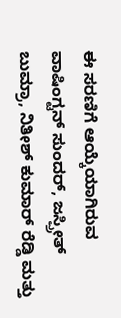ಈ ಸರಣಿಗೆ ಆಯ್ಕೆಯಾಗಿರುವ ವಾಷಿಂಗ್ಟನ್ ಸುಂದರ್, ಜಸ್ಪ್ರೀತ್ ಬುಮ್ರಾ, ನಿತೀಶ್ ಕುಮಾರ್ ರೆಡ್ಡಿ ಮತ್ತು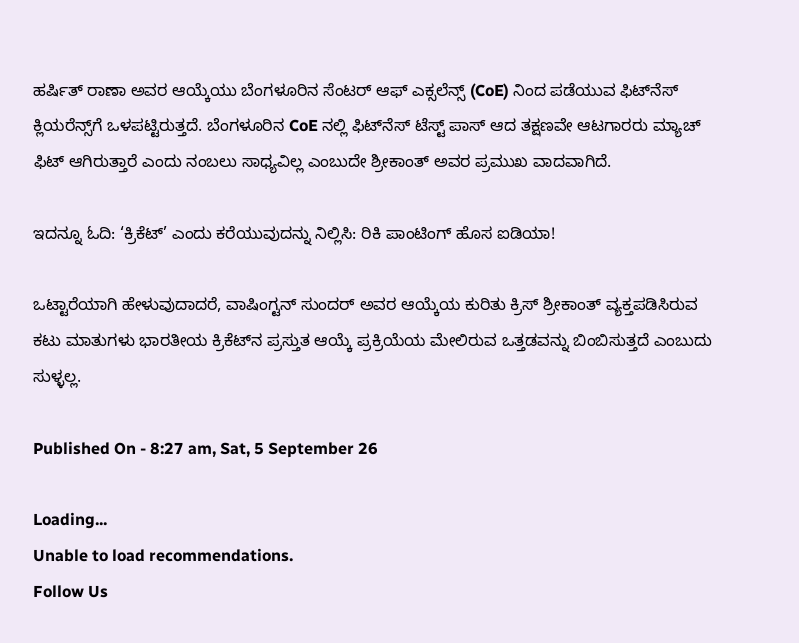ಹರ್ಷಿತ್ ರಾಣಾ ಅವರ ಆಯ್ಕೆಯು ಬೆಂಗಳೂರಿನ ಸೆಂಟರ್ ಆಫ್ ಎಕ್ಸಲೆನ್ಸ್ (CoE) ನಿಂದ ಪಡೆಯುವ ಫಿಟ್‌ನೆಸ್ ಕ್ಲಿಯರೆನ್ಸ್‌ಗೆ ಒಳಪಟ್ಟಿರುತ್ತದೆ. ಬೆಂಗಳೂರಿನ CoE ನಲ್ಲಿ ಫಿಟ್‌ನೆಸ್ ಟೆಸ್ಟ್ ಪಾಸ್ ಆದ ತಕ್ಷಣವೇ ಆಟಗಾರರು ಮ್ಯಾಚ್ ಫಿಟ್‌ ಆಗಿರುತ್ತಾರೆ ಎಂದು ನಂಬಲು ಸಾಧ್ಯವಿಲ್ಲ ಎಂಬುದೇ ಶ್ರೀಕಾಂತ್ ಅವರ ಪ್ರಮುಖ ವಾದವಾಗಿದೆ.

ಇದನ್ನೂ ಓದಿ: ‘ಕ್ರಿಕೆಟ್’ ಎಂದು ಕರೆಯುವುದನ್ನು ನಿಲ್ಲಿಸಿ: ರಿಕಿ ಪಾಂಟಿಂಗ್ ಹೊಸ ಐಡಿಯಾ!

ಒಟ್ಟಾರೆಯಾಗಿ ಹೇಳುವುದಾದರೆ, ವಾಷಿಂಗ್ಟನ್ ಸುಂದರ್ ಅವರ ಆಯ್ಕೆಯ ಕುರಿತು ಕ್ರಿಸ್ ಶ್ರೀಕಾಂತ್ ವ್ಯಕ್ತಪಡಿಸಿರುವ ಕಟು ಮಾತುಗಳು ಭಾರತೀಯ ಕ್ರಿಕೆಟ್‌ನ ಪ್ರಸ್ತುತ ಆಯ್ಕೆ ಪ್ರಕ್ರಿಯೆಯ ಮೇಲಿರುವ ಒತ್ತಡವನ್ನು ಬಿಂಬಿಸುತ್ತದೆ ಎಂಬುದು ಸುಳ್ಳಲ್ಲ.

Published On - 8:27 am, Sat, 5 September 26

Loading...
Unable to load recommendations.
Follow Us